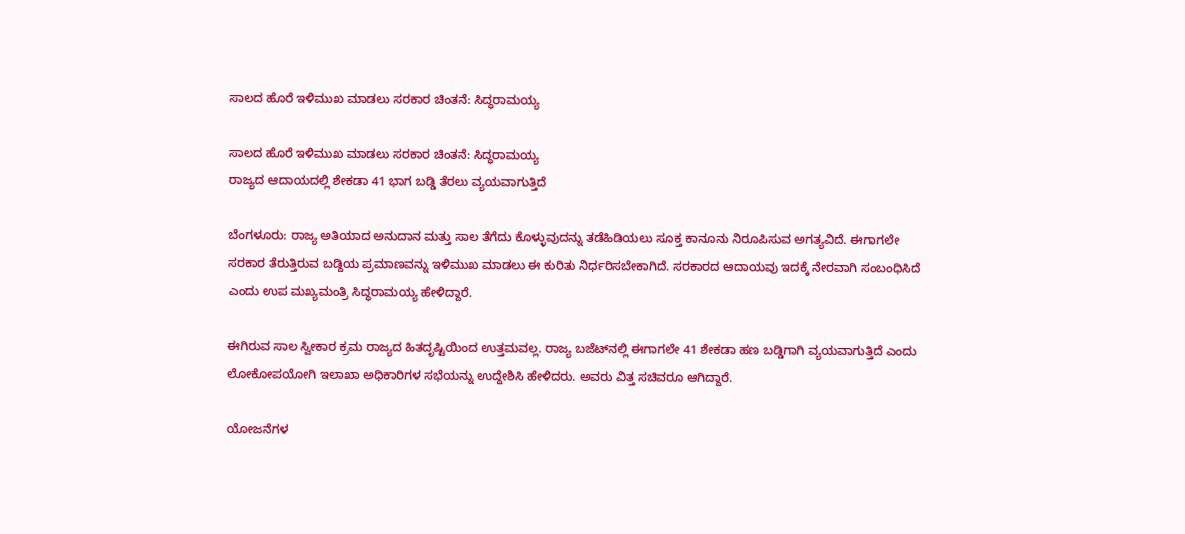ಸಾಲದ ಹೊರೆ ಇಳಿಮುಖ ಮಾಡಲು ಸರಕಾರ ಚಿಂತನೆ: ಸಿದ್ಧರಾಮಯ್ಯ

ಸಾಲದ ಹೊರೆ ಇಳಿಮುಖ ಮಾಡಲು ಸರಕಾರ ಚಿಂತನೆ: ಸಿದ್ಧರಾಮಯ್ಯ
ರಾಜ್ಯದ ಆದಾಯದಲ್ಲಿ ಶೇಕಡಾ 41 ಭಾಗ ಬಡ್ಡಿ ತೆರಲು ವ್ಯಯವಾಗುತ್ತಿದೆ

ಬೆಂಗಳೂರು: ರಾಜ್ಯ ಅತಿಯಾದ ಅನುದಾನ ಮತ್ತು ಸಾಲ ತೆಗೆದು ಕೊಳ್ಳುವುದನ್ನು ತಡೆಹಿಡಿಯಲು ಸೂಕ್ತ ಕಾನೂನು ನಿರೂಪಿಸುವ ಅಗತ್ಯವಿದೆ. ಈಗಾಗಲೇ ಸರಕಾರ ತೆರುತ್ತಿರುವ ಬಡ್ದಿಯ ಪ್ರಮಾಣವನ್ನು ಇಳಿಮುಖ ಮಾಡಲು ಈ ಕುರಿತು ನಿರ್ಧರಿಸಬೇಕಾಗಿದೆ. ಸರಕಾರದ ಆದಾಯವು ಇದಕ್ಕೆ ನೇರವಾಗಿ ಸಂಬಂಧಿಸಿದೆ ಎಂದು ಉಪ ಮಖ್ಯಮಂತ್ರಿ ಸಿದ್ಧರಾಮಯ್ಯ ಹೇಳಿದ್ದಾರೆ.

ಈಗಿರುವ ಸಾಲ ಸ್ವೀಕಾರ ಕ್ರಮ ರಾಜ್ಯದ ಹಿತದೃಷ್ಟಿಯಿಂದ ಉತ್ತಮವಲ್ಲ. ರಾಜ್ಯ ಬಜೆಟ್‌ನಲ್ಲಿ ಈಗಾಗಲೇ 41 ಶೇಕಡಾ ಹಣ ಬಡ್ಡಿಗಾಗಿ ವ್ಯಯವಾಗುತ್ತಿದೆ ಎಂದು ಲೋಕೋಪಯೋಗಿ ಇಲಾಖಾ ಅಧಿಕಾರಿಗಳ ಸಭೆಯನ್ನು ಉದ್ದೇಶಿಸಿ ಹೇಳಿದರು. ಅವರು ವಿತ್ತ ಸಚಿವರೂ ಆಗಿದ್ದಾರೆ.

ಯೋಜನೆಗಳ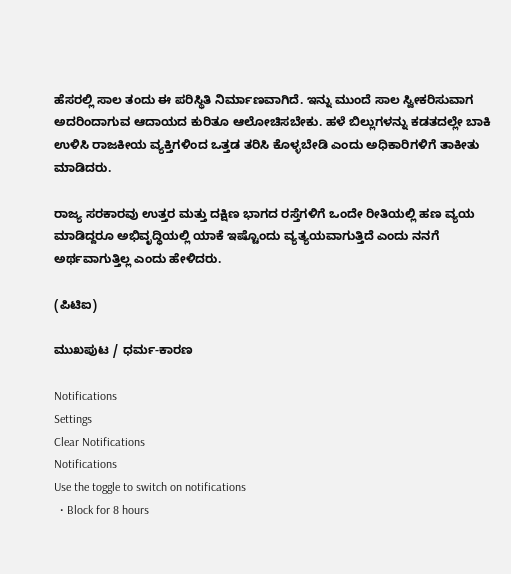ಹೆಸರಲ್ಲಿ ಸಾಲ ತಂದು ಈ ಪರಿಸ್ಥಿತಿ ನಿರ್ಮಾಣವಾಗಿದೆ. ಇನ್ನು ಮುಂದೆ ಸಾಲ ಸ್ವೀಕರಿಸುವಾಗ ಅದರಿಂದಾಗುವ ಆದಾಯದ ಕುರಿತೂ ಆಲೋಚಿಸಬೇಕು. ಹಳೆ ಬಿಲ್ಲುಗಳನ್ನು ಕಡತದಲ್ಲೇ ಬಾಕಿ ಉಳಿಸಿ ರಾಜಕೀಯ ವ್ಯಕ್ತಿಗಳಿಂದ ಒತ್ತಡ ತರಿಸಿ ಕೊಳ್ಳಬೇಡಿ ಎಂದು ಅಧಿಕಾರಿಗಳಿಗೆ ತಾಕೀತು ಮಾಡಿದರು.

ರಾಜ್ಯ ಸರಕಾರವು ಉತ್ತರ ಮತ್ತು ದಕ್ಷಿಣ ಭಾಗದ ರಸ್ತೆಗಳಿಗೆ ಒಂದೇ ರೀತಿಯಲ್ಲಿ ಹಣ ವ್ಯಯ ಮಾಡಿದ್ದರೂ ಅಭಿವೃದ್ಧಿಯಲ್ಲಿ ಯಾಕೆ ಇಷ್ಟೊಂದು ವ್ಯತ್ಯಯವಾಗುತ್ತಿದೆ ಎಂದು ನನಗೆ ಅರ್ಥವಾಗುತ್ತಿಲ್ಲ ಎಂದು ಹೇಳಿದರು.

(ಪಿಟಿಐ)

ಮುಖಪುಟ / ಧರ್ಮ-ಕಾರಣ

Notifications
Settings
Clear Notifications
Notifications
Use the toggle to switch on notifications
  • Block for 8 hours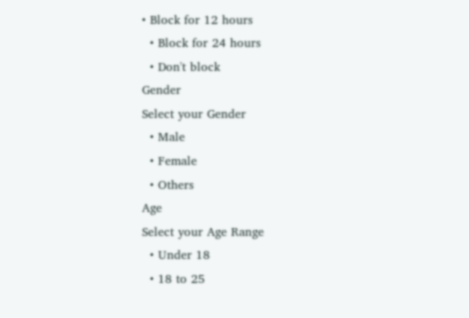• Block for 12 hours
  • Block for 24 hours
  • Don't block
Gender
Select your Gender
  • Male
  • Female
  • Others
Age
Select your Age Range
  • Under 18
  • 18 to 25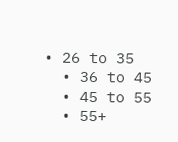• 26 to 35
  • 36 to 45
  • 45 to 55
  • 55+